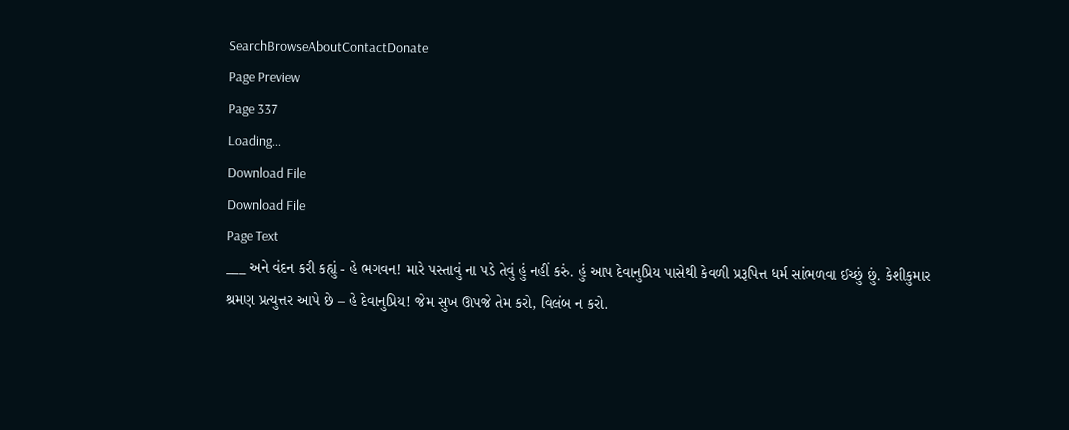SearchBrowseAboutContactDonate
Page Preview
Page 337
Loading...
Download File
Download File
Page Text
___ અને વંદન કરી કહ્યું - હે ભગવન! મારે પસ્તાવું ના પડે તેવું હું નહીં કરું. હું આપ દેવાનુપ્રિય પાસેથી કેવળી પ્રરૂપિત્ત ધર્મ સાંભળવા ઈચ્છું છું. કેશીકુમાર શ્રમણ પ્રત્યુત્તર આપે છે – હે દેવાનુપ્રિય! જેમ સુખ ઊપજે તેમ કરો, વિલંબ ન કરો.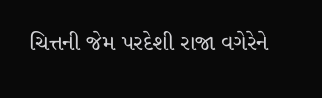ચિત્તની જેમ પરદેશી રાજા વગેરેને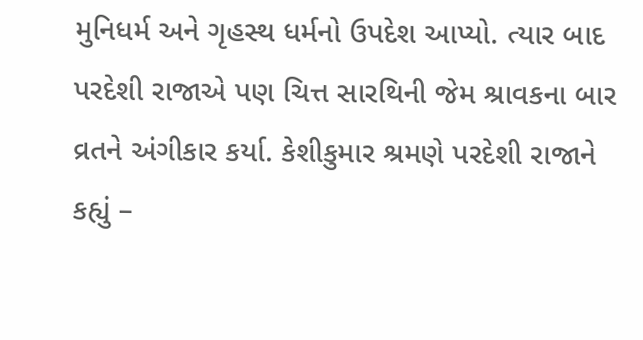મુનિધર્મ અને ગૃહસ્થ ધર્મનો ઉપદેશ આપ્યો. ત્યાર બાદ પરદેશી રાજાએ પણ ચિત્ત સારથિની જેમ શ્રાવકના બાર વ્રતને અંગીકાર કર્યા. કેશીકુમાર શ્રમણે પરદેશી રાજાને કહ્યું –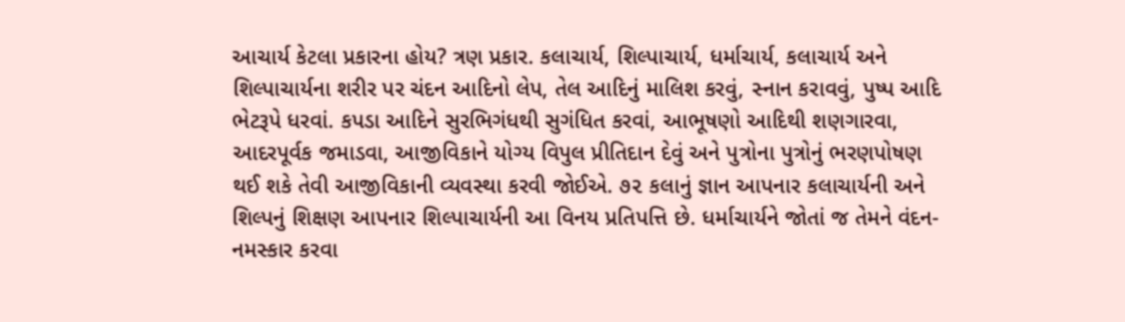આચાર્ય કેટલા પ્રકારના હોય? ત્રણ પ્રકાર. કલાચાર્ય, શિલ્પાચાર્ય, ધર્માચાર્ય, કલાચાર્ય અને શિલ્પાચાર્યના શરીર પર ચંદન આદિનો લેપ, તેલ આદિનું માલિશ કરવું, સ્નાન કરાવવું, પુષ્પ આદિ ભેટરૂપે ધરવાં. કપડા આદિને સુરભિગંધથી સુગંધિત કરવાં, આભૂષણો આદિથી શણગારવા, આદરપૂર્વક જમાડવા, આજીવિકાને યોગ્ય વિપુલ પ્રીતિદાન દેવું અને પુત્રોના પુત્રોનું ભરણપોષણ થઈ શકે તેવી આજીવિકાની વ્યવસ્થા કરવી જોઈએ. ૭૨ કલાનું જ્ઞાન આપનાર કલાચાર્યની અને શિલ્પનું શિક્ષણ આપનાર શિલ્પાચાર્યની આ વિનય પ્રતિપત્તિ છે. ધર્માચાર્યને જોતાં જ તેમને વંદન-નમસ્કાર કરવા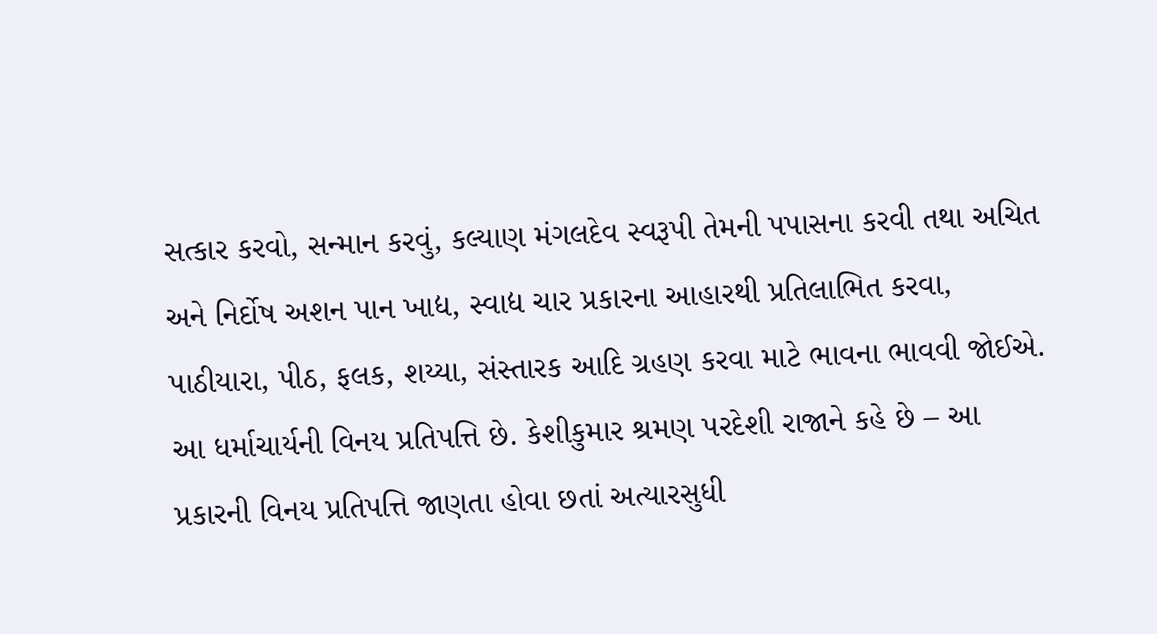સત્કાર કરવો, સન્માન કરવું, કલ્યાણ મંગલદેવ સ્વરૂપી તેમની પપાસના કરવી તથા અચિત અને નિર્દોષ અશન પાન ખાદ્ય, સ્વાદ્ય ચાર પ્રકારના આહારથી પ્રતિલાભિત કરવા, પાઠીયારા, પીઠ, ફલક, શય્યા, સંસ્તારક આદિ ગ્રહણ કરવા માટે ભાવના ભાવવી જોઈએ. આ ધર્માચાર્યની વિનય પ્રતિપત્તિ છે. કેશીકુમાર શ્રમણ પરદેશી રાજાને કહે છે – આ પ્રકારની વિનય પ્રતિપત્તિ જાણતા હોવા છતાં અત્યારસુધી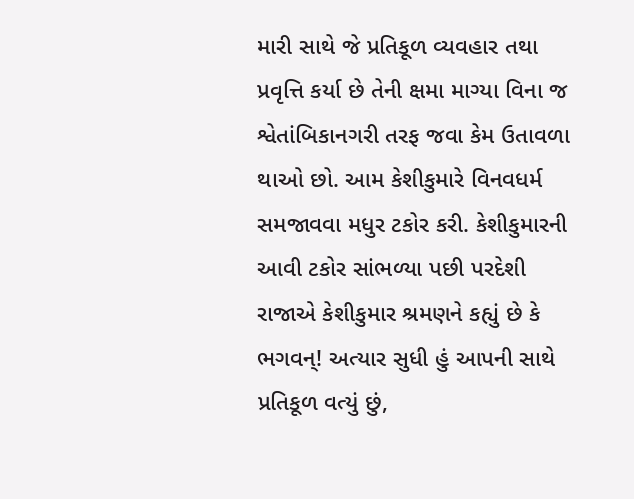મારી સાથે જે પ્રતિકૂળ વ્યવહાર તથા પ્રવૃત્તિ કર્યા છે તેની ક્ષમા માગ્યા વિના જ શ્વેતાંબિકાનગરી તરફ જવા કેમ ઉતાવળા થાઓ છો. આમ કેશીકુમારે વિનવધર્મ સમજાવવા મધુર ટકોર કરી. કેશીકુમારની આવી ટકોર સાંભળ્યા પછી પરદેશી રાજાએ કેશીકુમાર શ્રમણને કહ્યું છે કે ભગવન્! અત્યાર સુધી હું આપની સાથે પ્રતિકૂળ વત્યું છું,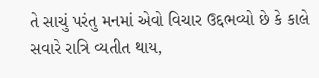તે સાચું પરંતુ મનમાં એવો વિચાર ઉદ્દભવ્યો છે કે કાલે સવારે રાત્રિ વ્યતીત થાય,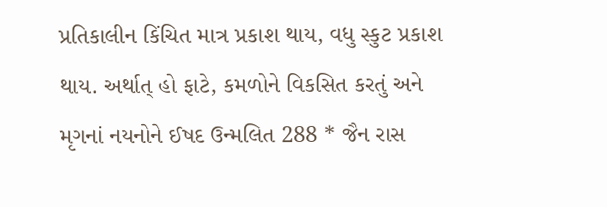પ્રતિકાલીન કિંચિત માત્ર પ્રકાશ થાય, વધુ સ્કુટ પ્રકાશ થાય. અર્થાત્ હો ફાટે, કમળોને વિકસિત કરતું અને મૃગનાં નયનોને ઈષદ ઉન્મલિત 288 * જૈન રાસ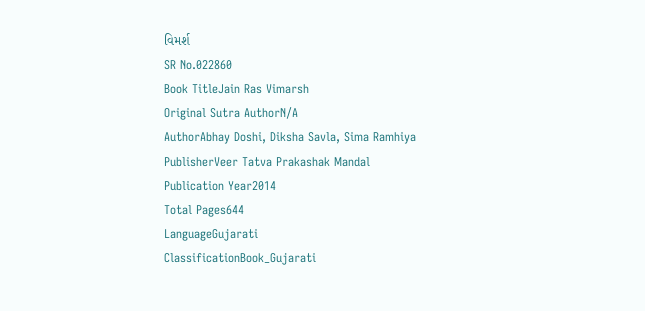વિમર્શ
SR No.022860
Book TitleJain Ras Vimarsh
Original Sutra AuthorN/A
AuthorAbhay Doshi, Diksha Savla, Sima Ramhiya
PublisherVeer Tatva Prakashak Mandal
Publication Year2014
Total Pages644
LanguageGujarati
ClassificationBook_Gujarati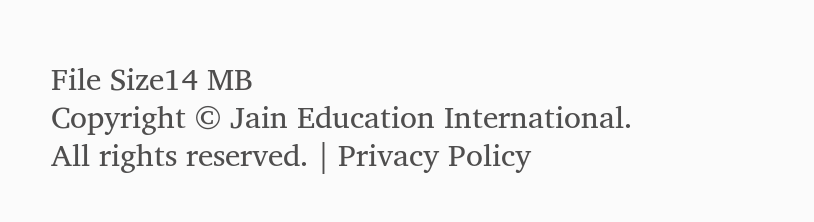File Size14 MB
Copyright © Jain Education International. All rights reserved. | Privacy Policy